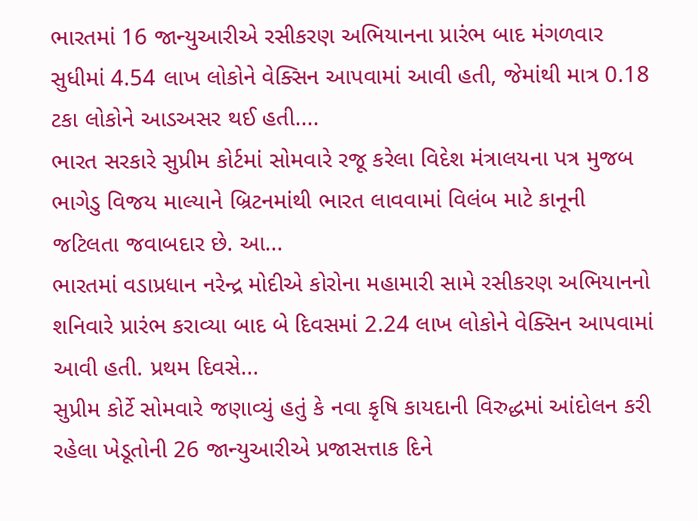ભારતમાં 16 જાન્યુઆરીએ રસીકરણ અભિયાનના પ્રારંભ બાદ મંગળવાર સુધીમાં 4.54 લાખ લોકોને વેક્સિન આપવામાં આવી હતી, જેમાંથી માત્ર 0.18 ટકા લોકોને આડઅસર થઈ હતી....
ભારત સરકારે સુપ્રીમ કોર્ટમાં સોમવારે રજૂ કરેલા વિદેશ મંત્રાલયના પત્ર મુજબ ભાગેડુ વિજય માલ્યાને બ્રિટનમાંથી ભારત લાવવામાં વિલંબ માટે કાનૂની જટિલતા જવાબદાર છે. આ...
ભારતમાં વડાપ્રધાન નરેન્દ્ર મોદીએ કોરોના મહામારી સામે રસીકરણ અભિયાનનો શનિવારે પ્રારંભ કરાવ્યા બાદ બે દિવસમાં 2.24 લાખ લોકોને વેક્સિન આપવામાં આવી હતી. પ્રથમ દિવસે...
સુપ્રીમ કોર્ટે સોમવારે જણાવ્યું હતું કે નવા કૃષિ કાયદાની વિરુદ્ધમાં આંદોલન કરી રહેલા ખેડૂતોની 26 જાન્યુઆરીએ પ્રજાસત્તાક દિને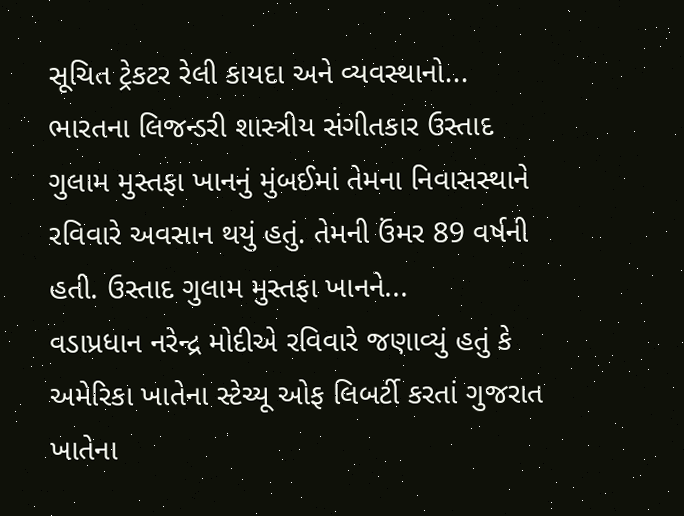સૂચિત ટ્રેકટર રેલી કાયદા અને વ્યવસ્થાનો...
ભારતના લિજન્ડરી શાસ્ત્રીય સંગીતકાર ઉસ્તાદ ગુલામ મુસ્તફા ખાનનું મુંબઈમાં તેમના નિવાસસ્થાને રવિવારે અવસાન થયું હતું. તેમની ઉંમર 89 વર્ષની હતી. ઉસ્તાદ ગુલામ મુસ્તફા ખાનને...
વડાપ્રધાન નરેન્દ્ર મોદીએ રવિવારે જણાવ્યું હતું કે અમેરિકા ખાતેના સ્ટેચ્યૂ ઓફ લિબર્ટી કરતાં ગુજરાત ખાતેના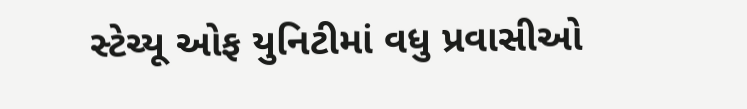સ્ટેચ્યૂ ઓફ યુનિટીમાં વધુ પ્રવાસીઓ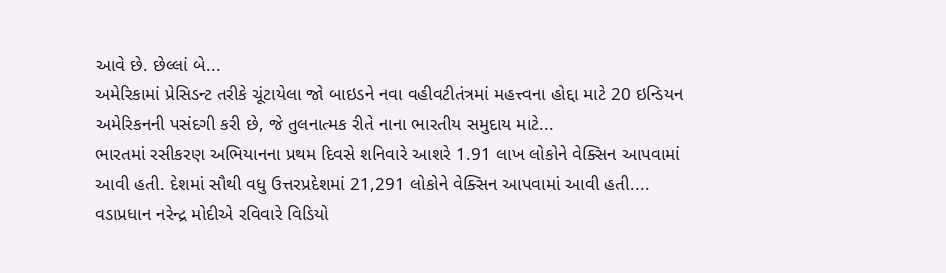આવે છે. છેલ્લાં બે...
અમેરિકામાં પ્રેસિડન્ટ તરીકે ચૂંટાયેલા જો બાઇડને નવા વહીવટીતંત્રમાં મહત્ત્વના હોદ્દા માટે 20 ઇન્ડિયન અમેરિકનની પસંદગી કરી છે, જે તુલનાત્મક રીતે નાના ભારતીય સમુદાય માટે...
ભારતમાં રસીકરણ અભિયાનના પ્રથમ દિવસે શનિવારે આશરે 1.91 લાખ લોકોને વેક્સિન આપવામાં આવી હતી. દેશમાં સૌથી વધુ ઉત્તરપ્રદેશમાં 21,291 લોકોને વેક્સિન આપવામાં આવી હતી....
વડાપ્રધાન નરેન્દ્ર મોદીએ રવિવારે વિડિયો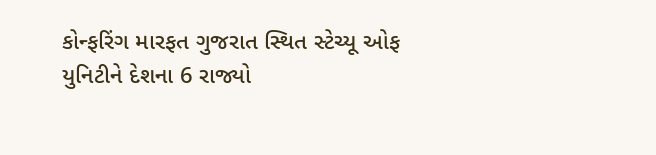કોન્ફરિંગ મારફત ગુજરાત સ્થિત સ્ટેચ્યૂ ઓફ યુનિટીને દેશના 6 રાજ્યો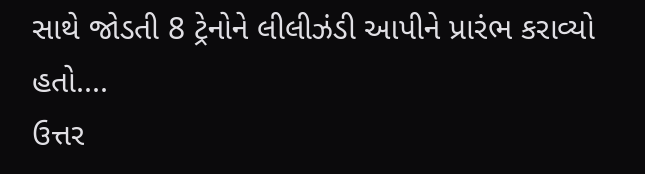સાથે જોડતી 8 ટ્રેનોને લીલીઝંડી આપીને પ્રારંભ કરાવ્યો હતો....
ઉત્તર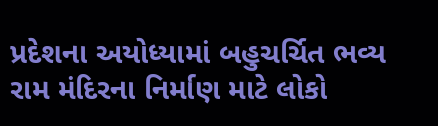પ્રદેશના અયોધ્યામાં બહુચર્ચિત ભવ્ય રામ મંદિરના નિર્માણ માટે લોકો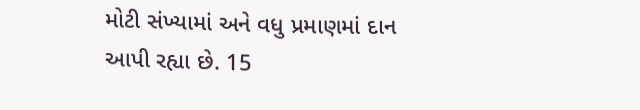મોટી સંખ્યામાં અને વધુ પ્રમાણમાં દાન આપી રહ્યા છે. 15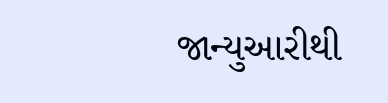જાન્યુઆરીથી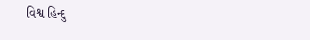વિશ્વ હિન્દુ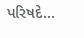પરિષદે...